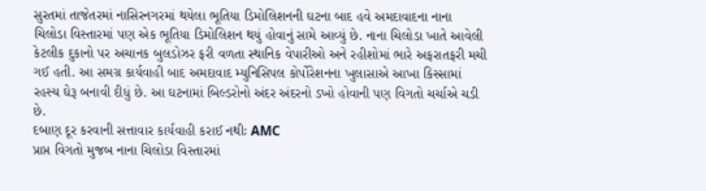સુરતમાં તાજેતરમાં નાસિરનગરમાં થયેલા ભૂતિયા ડિમોલિશનની ઘટના બાદ હવે અમદાવાદના નાના ચિલોડા વિસ્તારમાં પણ એક ભૂતિયા ડિમોલિશન થયું હોવાનું સામે આવ્યું છે. નાના ચિલોડા ખાતે આવેલી કેટલીક દુકાનો પર અચાનક બુલડોઝર ફરી વળતા સ્થાનિક વેપારીઓ અને રહીશોમાં ભારે અફરાતફરી મચી ગઈ હતી. આ સમગ્ર કાર્યવાહી બાદ અમદાવાદ મ્યુનિસિપલ કોર્પોરેશનના ખુલાસાએ આખા કિસ્સામાં રહસ્ય ઘેરૂ બનાવી દીધું છે. આ ઘટનામાં બિલ્ડરોનો અંદર અંદરનો ડખો હોવાની પણ વિગતો ચર્ચાએ ચડી છે.
દબાણ દૂર કરવાની સત્તાવાર કાર્યવાહી કરાઈ નથીઃ AMC
પ્રાપ્ત વિગતો મુજબ નાના ચિલોડા વિસ્તારમાં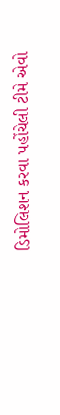ડિમોલિશન કરવા પહોંચેલી ટીમે એવો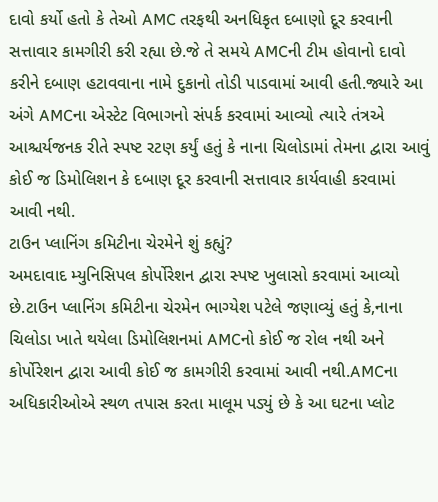દાવો કર્યો હતો કે તેઓ AMC તરફથી અનધિકૃત દબાણો દૂર કરવાની સત્તાવાર કામગીરી કરી રહ્યા છે.જે તે સમયે AMCની ટીમ હોવાનો દાવો કરીને દબાણ હટાવવાના નામે દુકાનો તોડી પાડવામાં આવી હતી.જ્યારે આ અંગે AMCના એસ્ટેટ વિભાગનો સંપર્ક કરવામાં આવ્યો ત્યારે તંત્રએ આશ્ચર્યજનક રીતે સ્પષ્ટ રટણ કર્યું હતું કે નાના ચિલોડામાં તેમના દ્વારા આવું કોઈ જ ડિમોલિશન કે દબાણ દૂર કરવાની સત્તાવાર કાર્યવાહી કરવામાં આવી નથી.
ટાઉન પ્લાનિંગ કમિટીના ચેરમેને શું કહ્યું?
અમદાવાદ મ્યુનિસિપલ કોર્પોરેશન દ્વારા સ્પષ્ટ ખુલાસો કરવામાં આવ્યો છે.ટાઉન પ્લાનિંગ કમિટીના ચેરમેન ભાગ્યેશ પટેલે જણાવ્યું હતું કે,નાના ચિલોડા ખાતે થયેલા ડિમોલિશનમાં AMCનો કોઈ જ રોલ નથી અને કોર્પોરેશન દ્વારા આવી કોઈ જ કામગીરી કરવામાં આવી નથી.AMCના અધિકારીઓએ સ્થળ તપાસ કરતા માલૂમ પડ્યું છે કે આ ઘટના પ્લોટ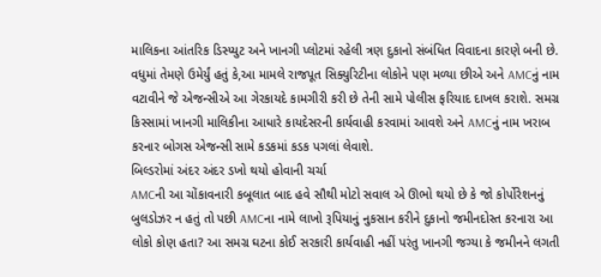માલિકના આંતરિક ડિસ્પ્યુટ અને ખાનગી પ્લોટમાં રહેલી ત્રણ દુકાનો સંબંધિત વિવાદના કારણે બની છે. વધુમાં તેમણે ઉમેર્યું હતું કે,આ મામલે રાજપૂત સિક્યુરિટીના લોકોને પણ મળ્યા છીએ અને AMCનું નામ વટાવીને જે એજન્સીએ આ ગેરકાયદે કામગીરી કરી છે તેની સામે પોલીસ ફરિયાદ દાખલ કરાશે. સમગ્ર કિસ્સામાં ખાનગી માલિકીના આધારે કાયદેસરની કાર્યવાહી કરવામાં આવશે અને AMCનું નામ ખરાબ કરનાર બોગસ એજન્સી સામે કડકમાં કડક પગલાં લેવાશે.
બિલ્ડરોમાં અંદર અંદર ડખો થયો હોવાની ચર્ચા
AMCની આ ચોંકાવનારી કબૂલાત બાદ હવે સૌથી મોટો સવાલ એ ઊભો થયો છે કે જો કોર્પોરેશનનું બુલડોઝર ન હતું તો પછી AMCના નામે લાખો રૂપિયાનું નુકસાન કરીને દુકાનો જમીનદોસ્ત કરનારા આ લોકો કોણ હતા? આ સમગ્ર ઘટના કોઈ સરકારી કાર્યવાહી નહીં પરંતુ ખાનગી જગ્યા કે જમીનને લગતી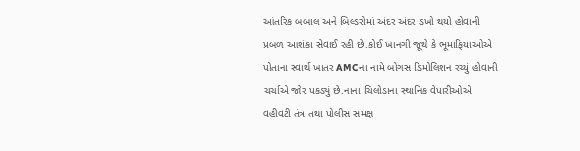આંતરિક બબાલ અને બિલ્ડરોમાં અંદર અંદર ડખો થયો હોવાની પ્રબળ આશંકા સેવાઈ રહી છે.કોઈ ખાનગી જૂથે કે ભૂમાફિયાઓએ પોતાના સ્વાર્થ ખાતર AMCના નામે બોગસ ડિમોલિશન રચ્યું હોવાની ચર્ચાએ જોર પકડ્યું છે.નાના ચિલોડાના સ્થાનિક વેપારીઓએ વહીવટી તંત્ર તથા પોલીસ સમક્ષ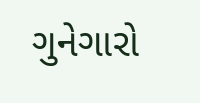ગુનેગારો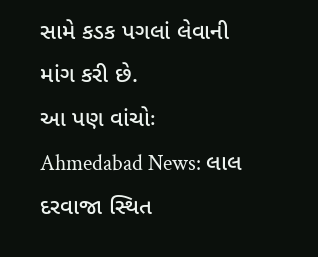સામે કડક પગલાં લેવાની માંગ કરી છે.
આ પણ વાંચોઃ Ahmedabad News: લાલ દરવાજા સ્થિત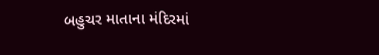બહુચર માતાના મંદિરમાં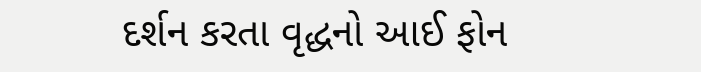દર્શન કરતા વૃદ્ધનો આઈ ફોન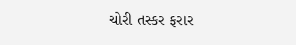ચોરી તસ્કર ફરાર